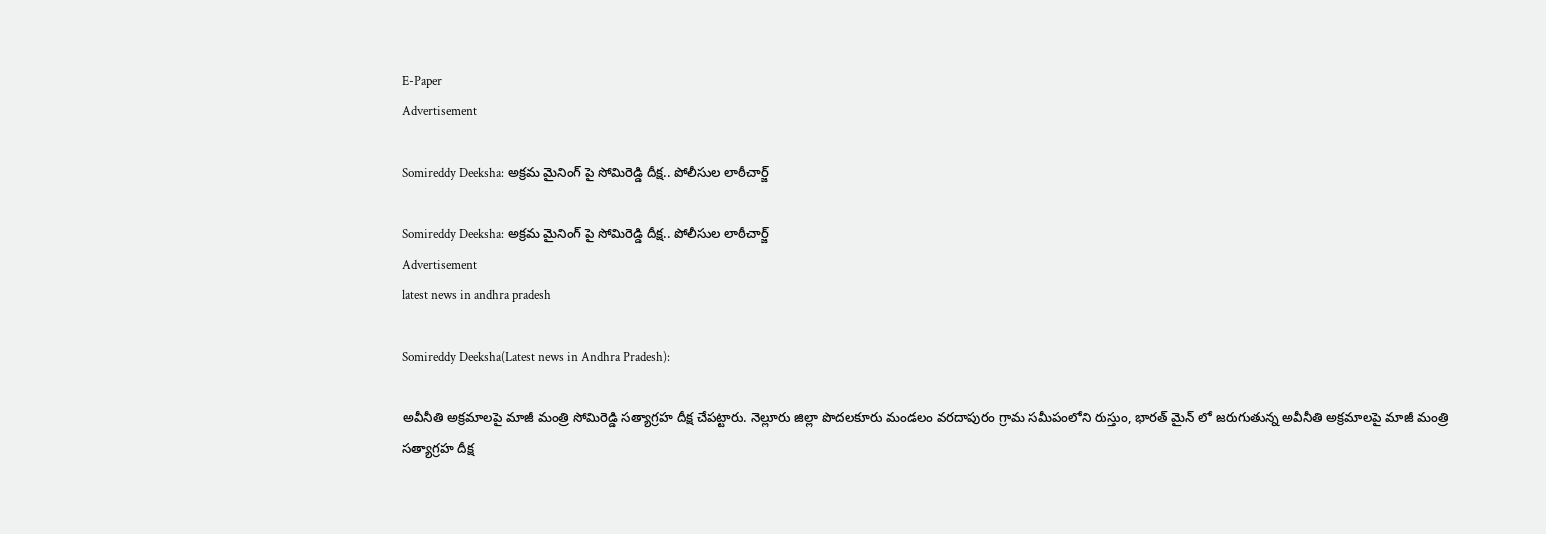E-Paper
Advertisement

Somireddy Deeksha: అక్రమ మైనింగ్ పై సోమిరెడ్డి దీక్ష.. పోలీసుల లాఠీచార్జ్

Somireddy Deeksha: అక్రమ మైనింగ్ పై సోమిరెడ్డి దీక్ష.. పోలీసుల లాఠీచార్జ్
Advertisement
latest news in andhra pradesh

Somireddy Deeksha(Latest news in Andhra Pradesh):

అవీనీతి అక్రమాలపై మాజీ మంత్రి సోమిరెడ్డి సత్యాగ్రహ దీక్ష చేపట్టారు. నెల్లూరు జిల్లా పొదలకూరు మండలం వరదాపురం గ్రామ సమీపంలోని రుస్తుం, భారత్ మైన్ లో జరుగుతున్న అవీనీతి అక్రమాలపై మాజీ మంత్రి సత్యాగ్రహ దీక్ష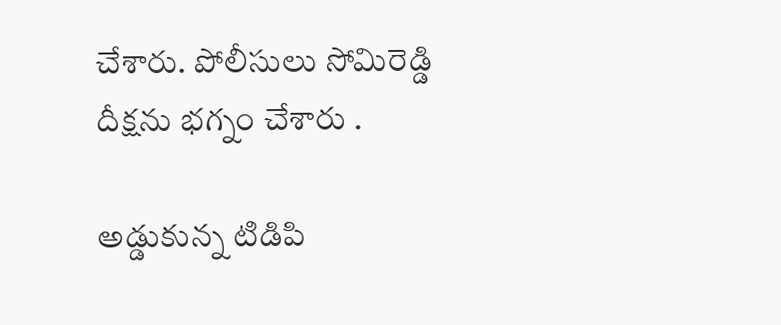చేశారు. పోలీసులు‌ సోమిరెడ్డి దీక్షను భగ్నం చేశారు .

అడ్డుకున్న టిడిపి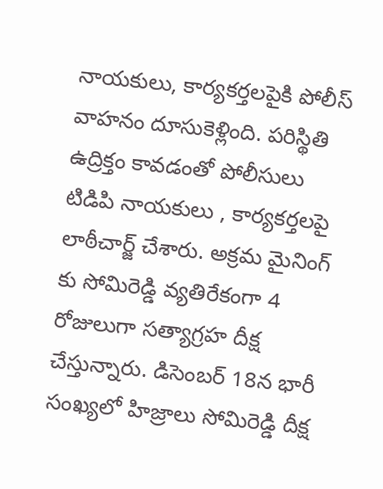నాయకులు, కార్యకర్తలపైకి పోలీస్ వాహనం దూసుకెళ్లింది. పరిస్థితి ఉద్రిక్తం కావడంతో పోలీసులు టిడిపి నాయకులు , కార్యకర్తలపై లాఠీచార్జ్ చేశారు. అక్రమ మైనింగ్ కు సోమిరెడ్డి వ్యతిరేకంగా 4 రోజులుగా సత్యాగ్రహ దీక్ష చేస్తున్నారు. డిసెంబర్ 18న భారీ సంఖ్యలో హిజ్రాలు సోమిరెడ్డి దీక్ష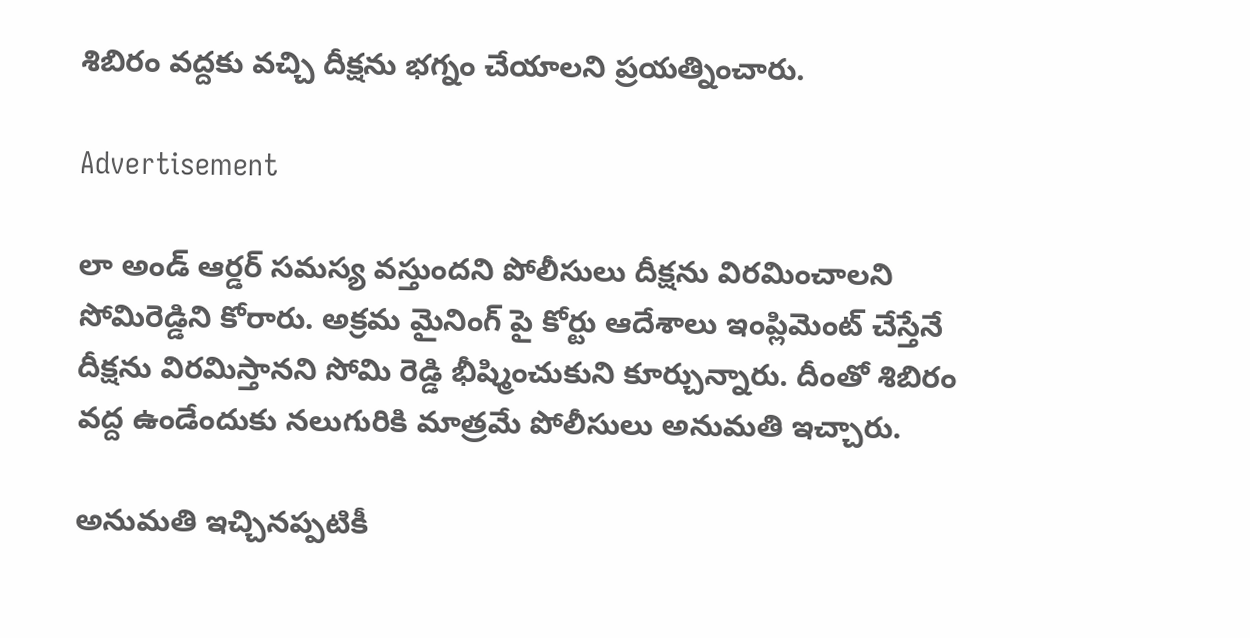శిబిరం వద్దకు వచ్చి దీక్షను భగ్నం చేయాలని ప్రయత్నించారు.

Advertisement

లా అండ్ ఆర్డర్ సమస్య వస్తుందని పోలీసులు దీక్షను విరమించాలని సోమిరెడ్డిని కోరారు. అక్రమ మైనింగ్ పై కోర్టు ఆదేశాలు ఇంప్లిమెంట్ చేస్తేనే దీక్షను విరమిస్తానని సోమి రెడ్డి భీష్మించుకుని కూర్చున్నారు. దీంతో శిబిరం వద్ద ఉండేందుకు నలుగురికి మాత్రమే పోలీసులు అనుమతి ఇచ్చారు.

అనుమతి ఇచ్చినప్పటికీ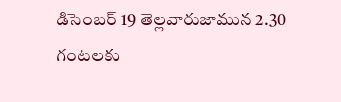డిసెంబర్ 19 తెల్లవారుజామున 2.30 గంటలకు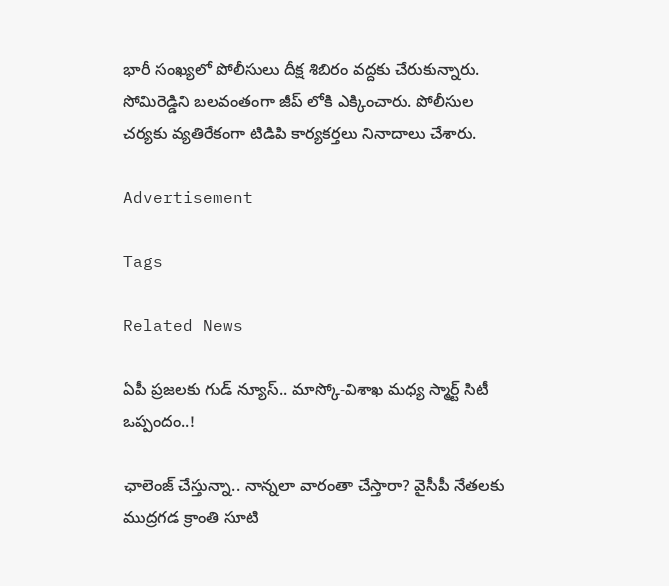భారీ సంఖ్యలో పోలీసులు దీక్ష శిబిరం వద్దకు చేరుకున్నారు. సోమిరెడ్డిని బలవంతంగా జీప్ లోకి ఎక్కించారు. పోలీసుల చర్యకు వ్యతిరేకంగా టిడిపి కార్యకర్తలు నినాదాలు చేశారు.

Advertisement

Tags

Related News

ఏపీ ప్రజలకు గుడ్ న్యూస్.. మాస్కో-విశాఖ మధ్య స్మార్ట్ సిటీ ఒప్పందం..!

ఛాలెంజ్ చేస్తున్నా.. నాన్నలా వారంతా చేస్తారా? వైసీపీ నేతలకు ముద్రగడ క్రాంతి సూటి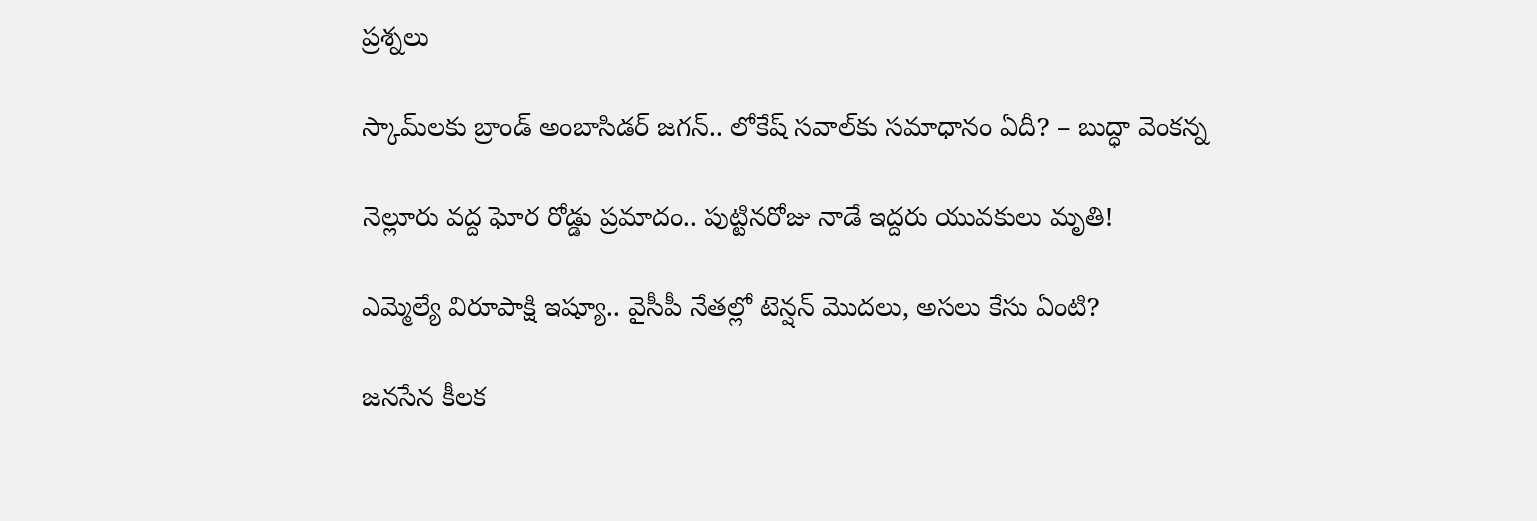ప్రశ్నలు

స్కామ్‌లకు బ్రాండ్ అంబాసిడర్ జగన్.. లోకేష్ సవాల్‌కు సమాధానం ఏదీ? – బుద్ధా వెంకన్న

నెల్లూరు వద్ద ఘోర రోడ్డు ప్రమాదం.. పుట్టినరోజు నాడే ఇద్దరు యువకులు మృతి!

ఎమ్మెల్యే విరూపాక్షి ఇష్యూ.. వైసీపీ నేతల్లో టెన్షన్ మొదలు, అసలు కేసు ఏంటి?

జనసేన కీలక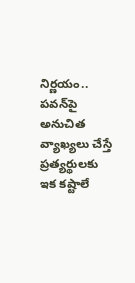నిర్ణయం.. పవన్‌పై అనుచిత వ్యాఖ్యలు చేస్తే ప్రత్యర్థులకు ఇక కష్టాలే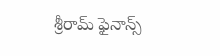శ్రీరామ్ ఫైనాన్స్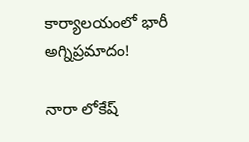కార్యాలయంలో భారీ అగ్నిప్రమాదం!

నారా లోకేష్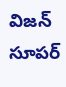విజన్ సూపర్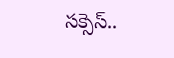సక్సెస్..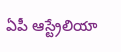ఏపీ ఆస్ట్రేలియా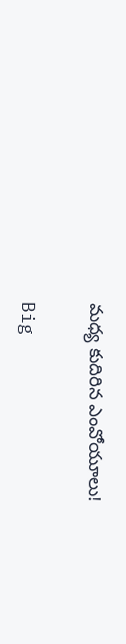మధ్య కుదిరిన ఎంవోయూలు!

Big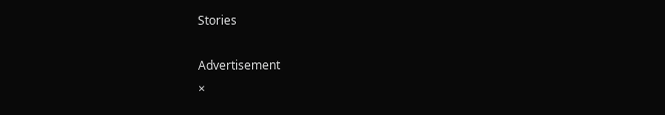Stories

Advertisement
×